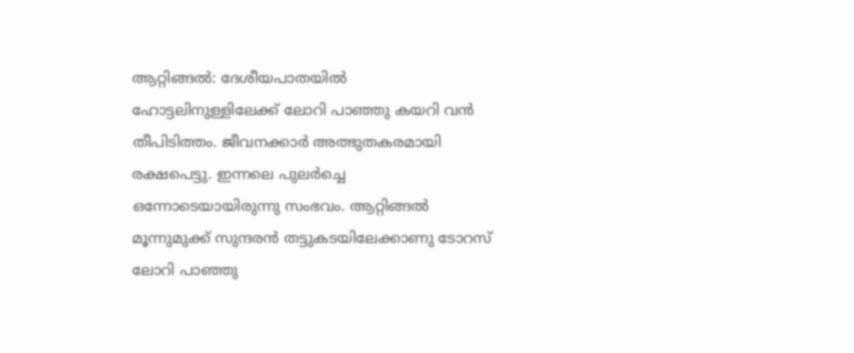ആറ്റിങ്ങൽ: ദേശീയപാതയിൽ ഹോട്ടലിനുള്ളിലേക്ക് ലോറി പാഞ്ഞു കയറി വൻ തീപിടിത്തം. ജീവനക്കാർ അത്ഭുതകരമായി രക്ഷപെട്ടു. ഇന്നലെ പുലർച്ചെ ഒന്നോടെയായിരുന്നു സംഭവം. ആറ്റിങ്ങൽ മൂന്നുമുക്ക് സുന്ദരൻ തട്ടുകടയിലേക്കാണു ടോറസ് ലോറി പാഞ്ഞു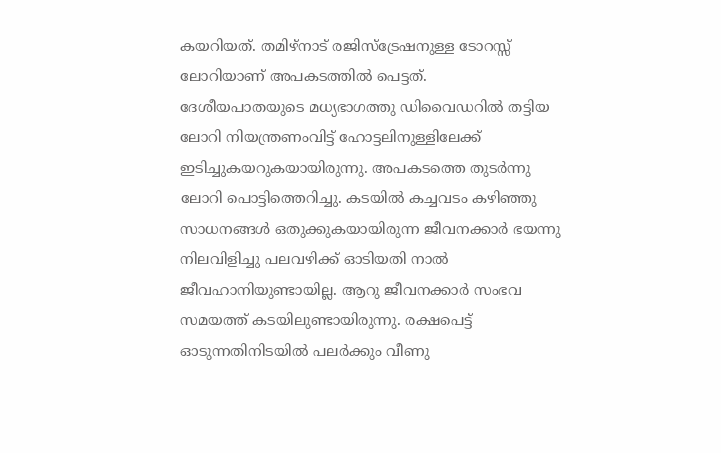കയറിയത്. തമിഴ്നാട് രജിസ്ട്രേഷനുള്ള ടോറസ്സ് ലോറിയാണ് അപകടത്തിൽ പെട്ടത്.
ദേശീയപാതയുടെ മധ്യഭാഗത്തു ഡിവൈഡറിൽ തട്ടിയ ലോറി നിയന്ത്രണംവിട്ട് ഹോട്ടലിനുള്ളിലേക്ക് ഇടിച്ചുകയറുകയായിരുന്നു. അപകടത്തെ തുടർന്നു ലോറി പൊട്ടിത്തെറിച്ചു. കടയിൽ കച്ചവടം കഴിഞ്ഞു സാധനങ്ങൾ ഒതുക്കുകയായിരുന്ന ജീവനക്കാർ ഭയന്നു നിലവിളിച്ചു പലവഴിക്ക് ഓടിയതി നാൽ ജീവഹാനിയുണ്ടായില്ല. ആറു ജീവനക്കാർ സംഭവ സമയത്ത് കടയിലുണ്ടായിരുന്നു. രക്ഷപെട്ട് ഓടുന്നതിനിടയിൽ പലർക്കും വീണു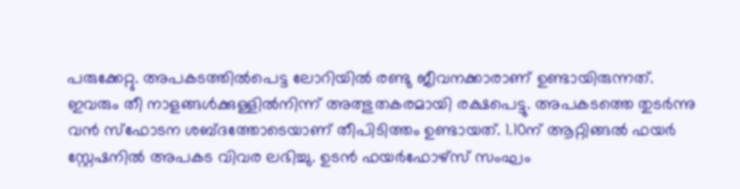പരുക്കേറ്റു. അപകടത്തിൽപെട്ട ലോറിയിൽ രണ്ടു ജീവനക്കാരാണ് ഉണ്ടായിരുന്നത്. ഇവരും തീ നാളങ്ങൾക്കുള്ളിൽനിന്ന് അത്ഭുതകരമായി രക്ഷപെട്ടു. അപകടത്തെ തുടർന്നു വൻ സ്ഫോടന ശബ്ദത്തോടെയാണ് തീപിടിത്തം ഉണ്ടായത്. 1.10ന് ആറ്റിങ്ങൽ ഫയർ സ്റ്റേഷനിൽ അപകട വിവര ലഭിച്ചു. ഉടൻ ഫയർഫോഴ്സ് സംഘം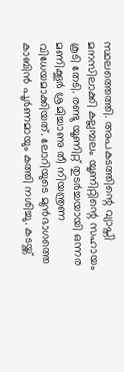സ്ഥലത്തെത്തി. അപകടത്തിന്റെ വ്യാപ്തി മനസിലാക്കി കല്ലമ്പലം യൂണിറ്റിന്റെ സഹായം കൂടി തേടി. രണ്ടു യൂണിറ്റ് തുടർച്ചയായി ഒന്നര മണിക്കൂർ ശ്രമിച്ചാണു തീ നിയന്ത്രണ വിധേയമാക്കിയത്. ലോറിയുടെ മുൻഭാഗത്തെ കാബിൻ പൂർണമായും കത്തി നശിച്ചു. കടയ്ക്ക്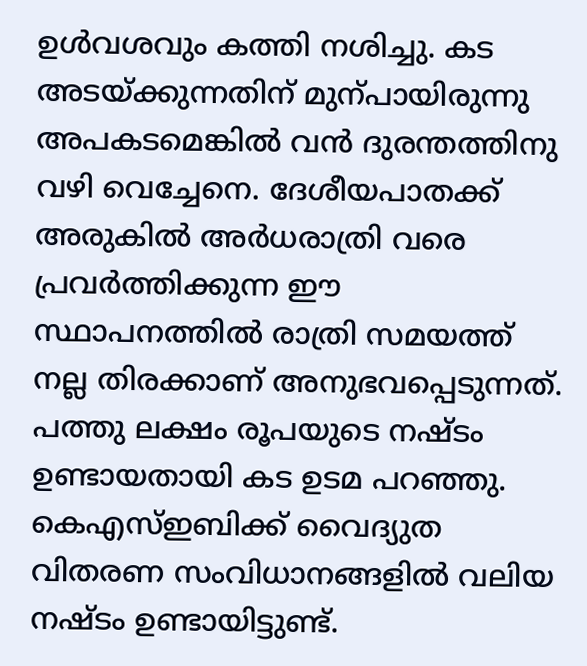ഉൾവശവും കത്തി നശിച്ചു. കട അടയ്ക്കുന്നതിന് മുന്പായിരുന്നു അപകടമെങ്കിൽ വൻ ദുരന്തത്തിനു വഴി വെച്ചേനെ. ദേശീയപാതക്ക് അരുകിൽ അർധരാത്രി വരെ പ്രവർത്തിക്കുന്ന ഈ സ്ഥാപനത്തിൽ രാത്രി സമയത്ത് നല്ല തിരക്കാണ് അനുഭവപ്പെടുന്നത്. പത്തു ലക്ഷം രൂപയുടെ നഷ്ടം ഉണ്ടായതായി കട ഉടമ പറഞ്ഞു.
കെഎസ്ഇബിക്ക് വൈദ്യുത വിതരണ സംവിധാനങ്ങളിൽ വലിയ നഷ്ടം ഉണ്ടായിട്ടുണ്ട്.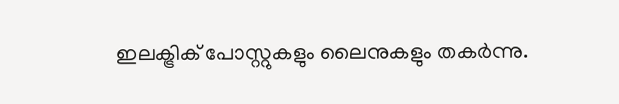ഇലക്ട്രിക് പോസ്റ്റുകളും ലൈനുകളും തകർന്നു.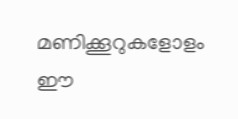മണിക്കൂറുകളോളം ഈ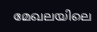മേഖലയിലെ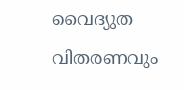വൈദ്യുത വിതരണവും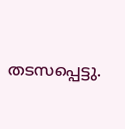തടസപ്പെട്ടു.